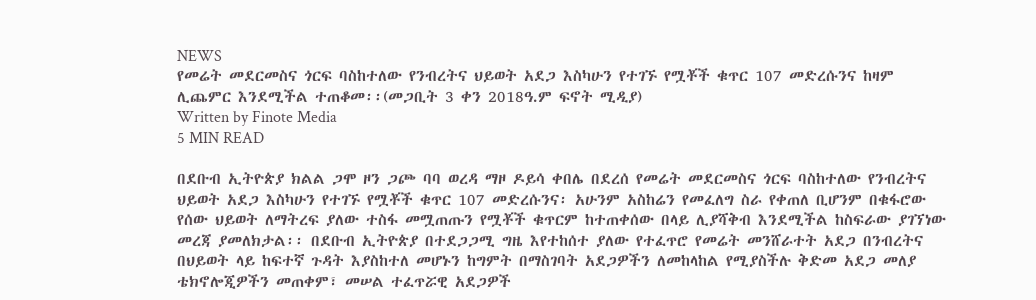NEWS
የመሬት መደርመስና ጎርፍ ባስከተለው የንብረትና ህይወት አደጋ እስካሁን የተገኙ የሟቾች ቁጥር 107 መድረሱንና ከዛም ሊጨምር እንደሚችል ተጠቆመ፡፡(መጋቢት 3 ቀን 2018ዓ.ም ፍኖት ሚዲያ)
Written by Finote Media
5 MIN READ

በደቡብ ኢትዮጵያ ክልል ጋሞ ዞን ጋጮ ባባ ወረዳ ማዞ ዶይሳ ቀበሌ በደረሰ የመሬት መደርመስና ጎርፍ ባስከተለው የንብረትና ህይወት አደጋ እስካሁን የተገኙ የሟቾች ቁጥር 107 መድረሱንና፡ አሁንም አስከሬን የመፈለግ ስራ የቀጠለ ቢሆንም በቁፋሮው የሰው ህይወት ለማትረፍ ያለው ተስፋ መሟጠጡን የሟቾች ቁጥርም ከተጠቀሰው በላይ ሊያሻቅብ እንደሚችል ከስፍራው ያገኘነው መረጃ ያመለክታል፡፡ በደቡብ ኢትዮጵያ በተደጋጋሚ ግዜ እየተከሰተ ያለው የተፈጥሮ የመሬት መንሸራተት አደጋ በንብረትና በህይወት ላይ ከፍተኛ ጉዳት እያስከተለ መሆኑን ከግምት በማስገባት አደጋዎችን ለመከላከል የሚያስችሉ ቅድመ አደጋ መለያ ቴክኖሎጂዎችን መጠቀም፣ መሠል ተፈጥሯዊ አደጋዎች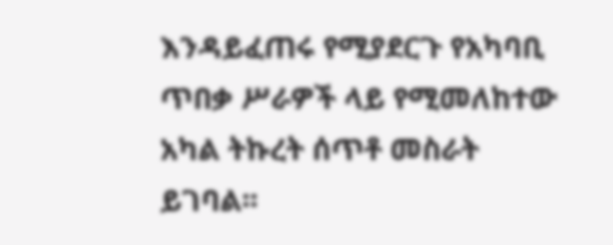እንዳይፈጠሩ የሚያደርጉ የአካባቢ ጥበቃ ሥራዎች ላይ የሚመለከተው አካል ትኩረት ሰጥቶ መስራት ይገባል፡፡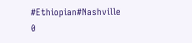#Ethiopian#Nashville
0